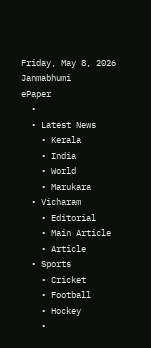Friday, May 8, 2026
Janmabhumi
ePaper
  •
  • Latest News
    • Kerala
    • India
    • World
    • Marukara
  • Vicharam
    • Editorial
    • Main Article
    • Article
  • Sports
    • Cricket
    • Football
    • Hockey
    •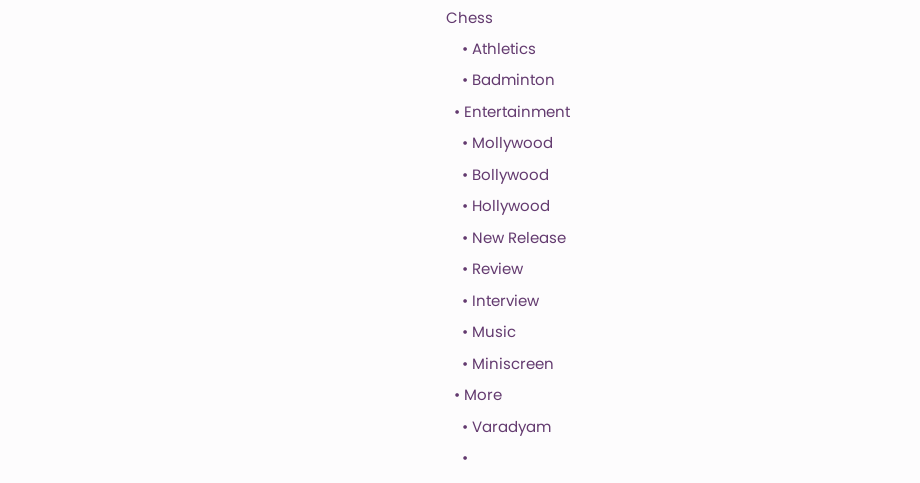Chess
    • Athletics
    • Badminton
  • Entertainment
    • Mollywood
    • Bollywood
    • Hollywood
    • New Release
    • Review
    • Interview
    • Music
    • Miniscreen
  • More
    • Varadyam
    •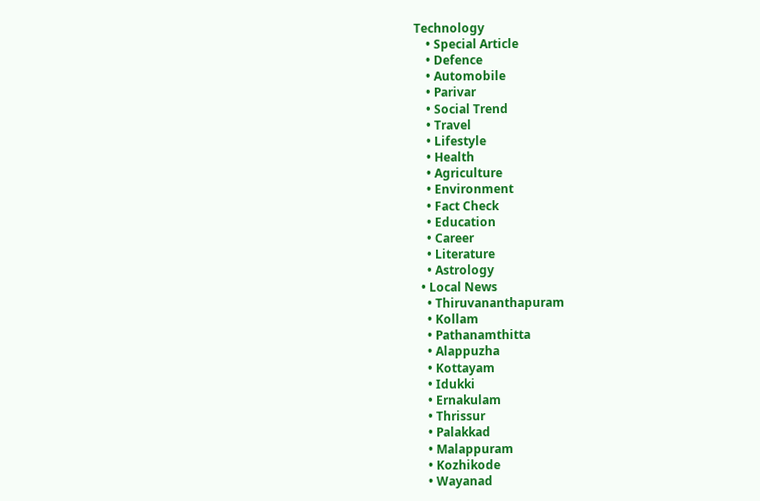Technology
    • Special Article
    • Defence
    • Automobile
    • Parivar
    • Social Trend
    • Travel
    • Lifestyle
    • Health
    • Agriculture
    • Environment
    • Fact Check
    • Education
    • Career
    • Literature
    • Astrology
  • Local News
    • Thiruvananthapuram
    • Kollam
    • Pathanamthitta
    • Alappuzha
    • Kottayam
    • Idukki
    • Ernakulam
    • Thrissur
    • Palakkad
    • Malappuram
    • Kozhikode
    • Wayanad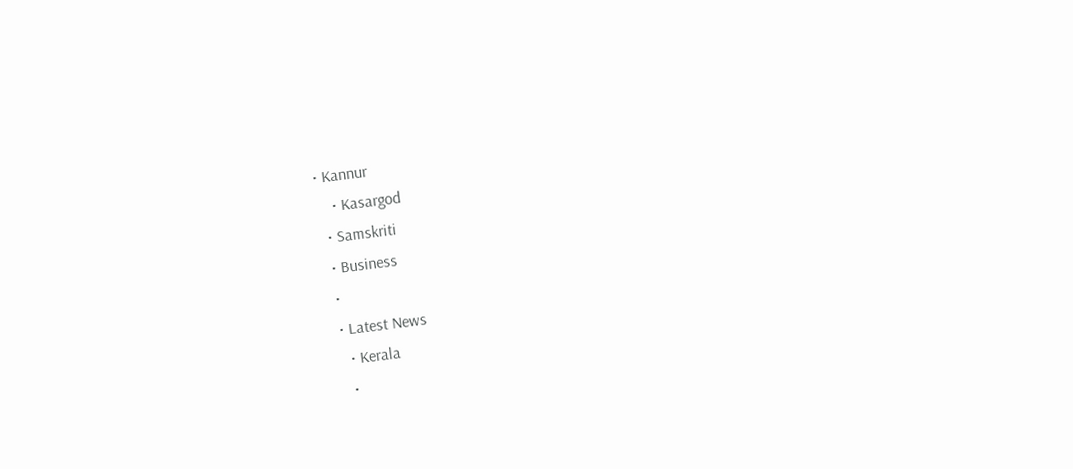• Kannur
    • Kasargod
  • Samskriti
  • Business
  •
  • Latest News
    • Kerala
    •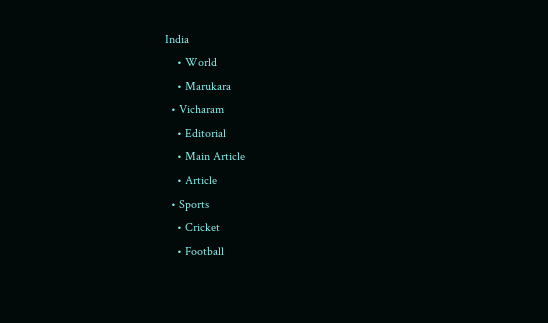India
    • World
    • Marukara
  • Vicharam
    • Editorial
    • Main Article
    • Article
  • Sports
    • Cricket
    • Football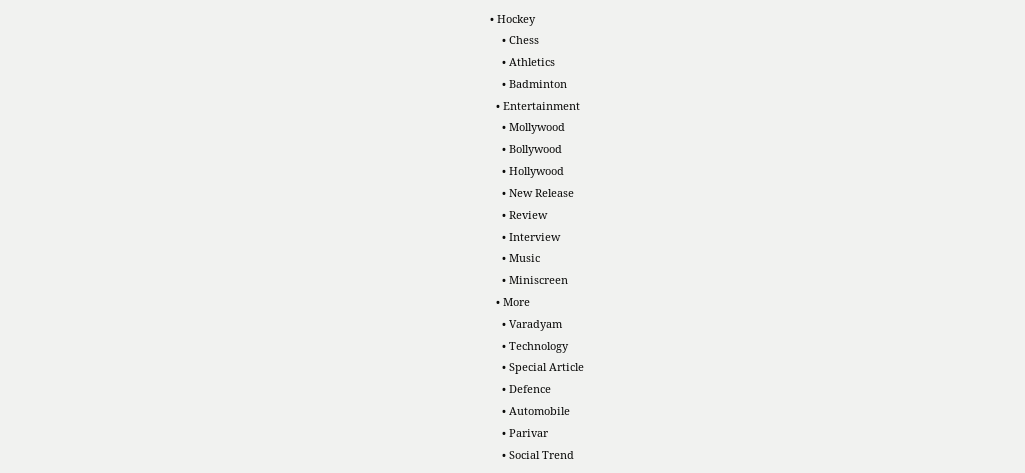• Hockey
    • Chess
    • Athletics
    • Badminton
  • Entertainment
    • Mollywood
    • Bollywood
    • Hollywood
    • New Release
    • Review
    • Interview
    • Music
    • Miniscreen
  • More
    • Varadyam
    • Technology
    • Special Article
    • Defence
    • Automobile
    • Parivar
    • Social Trend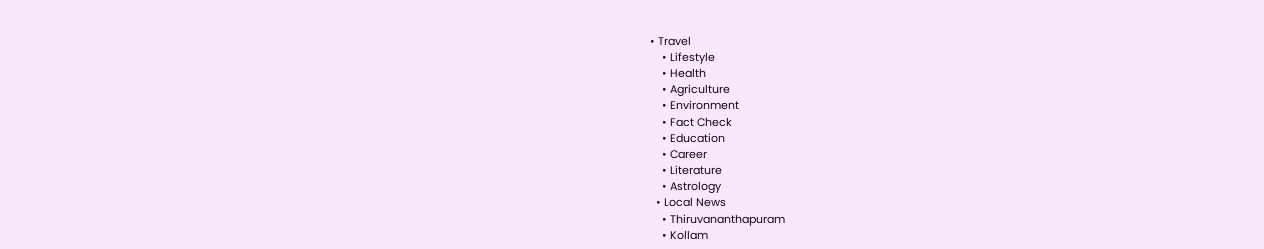• Travel
    • Lifestyle
    • Health
    • Agriculture
    • Environment
    • Fact Check
    • Education
    • Career
    • Literature
    • Astrology
  • Local News
    • Thiruvananthapuram
    • Kollam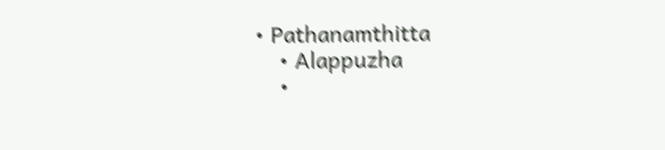• Pathanamthitta
    • Alappuzha
    •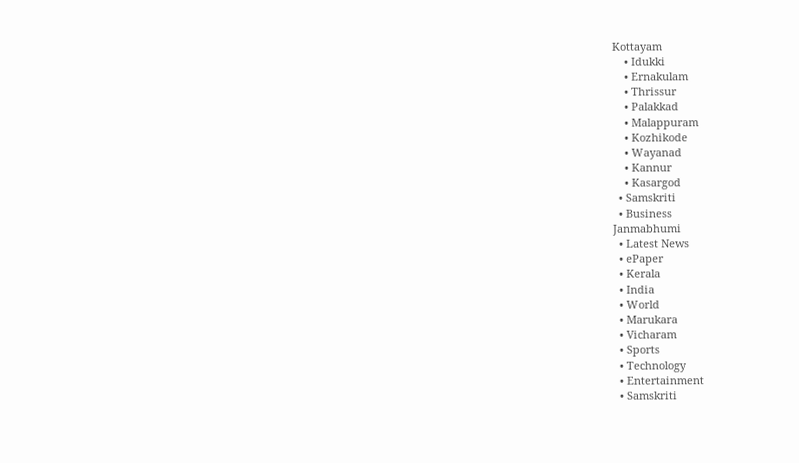Kottayam
    • Idukki
    • Ernakulam
    • Thrissur
    • Palakkad
    • Malappuram
    • Kozhikode
    • Wayanad
    • Kannur
    • Kasargod
  • Samskriti
  • Business
Janmabhumi
  • Latest News
  • ePaper
  • Kerala
  • India
  • World
  • Marukara
  • Vicharam
  • Sports
  • Technology
  • Entertainment
  • Samskriti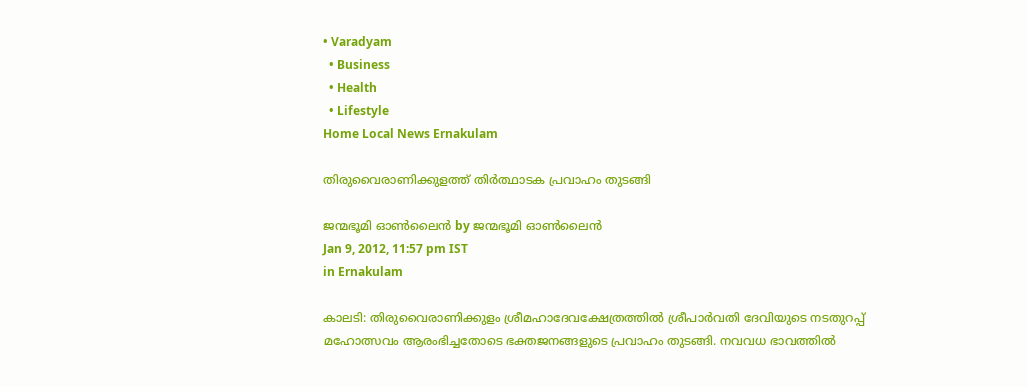• Varadyam
  • Business
  • Health
  • Lifestyle
Home Local News Ernakulam

തിരുവൈരാണിക്കുളത്ത്‌ തിര്‍ത്ഥാടക പ്രവാഹം തുടങ്ങി

ജന്മഭൂമി ഓണ്‍ലൈന്‍ by ജന്മഭൂമി ഓണ്‍ലൈന്‍
Jan 9, 2012, 11:57 pm IST
in Ernakulam

കാലടി: തിരുവൈരാണിക്കുളം ശ്രീമഹാദേവക്ഷേത്രത്തില്‍ ശ്രീപാര്‍വതി ദേവിയുടെ നടതുറപ്പ്‌ മഹോത്സവം ആരംഭിച്ചതോടെ ഭക്തജനങ്ങളുടെ പ്രവാഹം തുടങ്ങി. നവവധ ഭാവത്തില്‍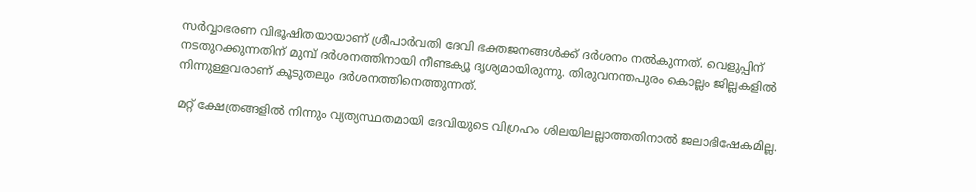സര്‍വ്വാഭരണ വിഭൂഷിതയായാണ്‌ ശ്രീപാര്‍വതി ദേവി ഭക്തജനങ്ങള്‍ക്ക്‌ ദര്‍ശനം നല്‍കുന്നത്‌. വെളുപ്പിന്‌ നടതുറക്കുന്നതിന്‌ മുമ്പ്‌ ദര്‍ശനത്തിനായി നീണ്ടക്യൂ ദൃശ്യമായിരുന്നു. തിരുവനന്തപുരം കൊല്ലം ജില്ലകളില്‍ നിന്നുള്ളവരാണ്‌ കൂടുതലും ദര്‍ശനത്തിനെത്തുന്നത്‌.

മറ്റ്‌ ക്ഷേത്രങ്ങളില്‍ നിന്നും വ്യത്യസ്ഥതമായി ദേവിയുടെ വിഗ്രഹം ശിലയിലല്ലാത്തതിനാല്‍ ജലാഭിഷേകമില്ല.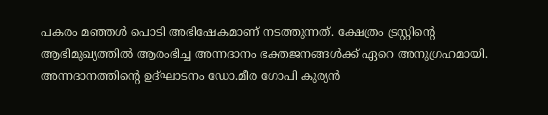പകരം മഞ്ഞള്‍ പൊടി അഭിഷേകമാണ്‌ നടത്തുന്നത്‌. ക്ഷേത്രം ട്രസ്റ്റിന്റെ ആഭിമുഖ്യത്തില്‍ ആരംഭിച്ച അന്നദാനം ഭക്തജനങ്ങള്‍ക്ക്‌ ഏറെ അനുഗ്രഹമായി. അന്നദാനത്തിന്റെ ഉദ്ഘാടനം ഡോ.മീര ഗോപി കുര്യന്‍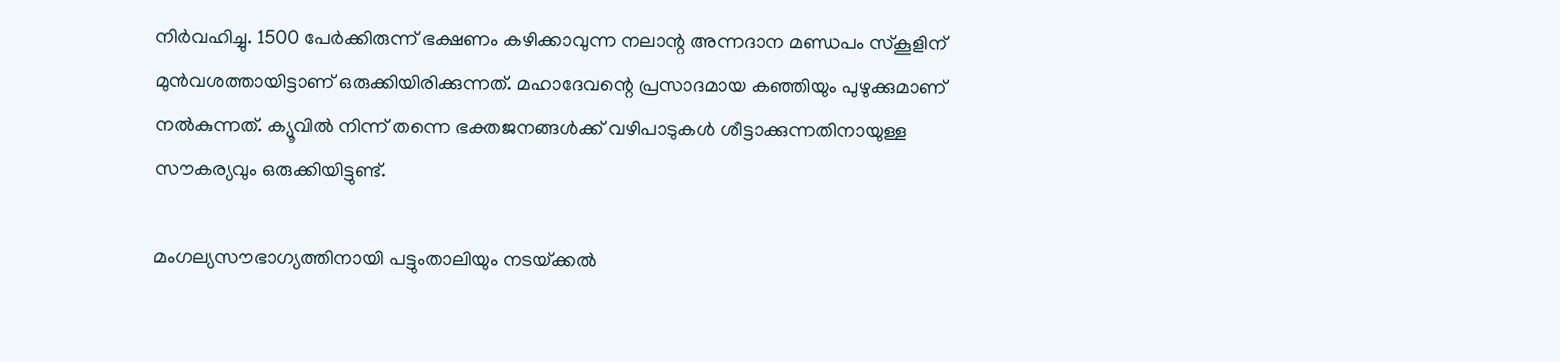നിര്‍വഹിച്ചു. 1500 പേര്‍ക്കിരുന്ന്‌ ഭക്ഷണം കഴിക്കാവുന്ന നലാന്റ അന്നദാന മണ്ഡപം സ്കൂളിന്‌ മുന്‍വശത്തായിട്ടാണ്‌ ഒരുക്കിയിരിക്കുന്നത്‌. മഹാദേവന്റെ പ്രസാദമായ കഞ്ഞിയും പുഴുക്കുമാണ്‌ നല്‍കുന്നത്‌. ക്യൂവില്‍ നിന്ന്‌ തന്നെ ഭക്തജനങ്ങള്‍ക്ക്‌ വഴിപാടുകള്‍ ശീട്ടാക്കുന്നതിനായുള്ള സൗകര്യവും ഒരുക്കിയിട്ടുണ്ട്‌.

മംഗല്യസൗഭാഗ്യത്തിനായി പട്ടുംതാലിയും നടയ്‌ക്കല്‍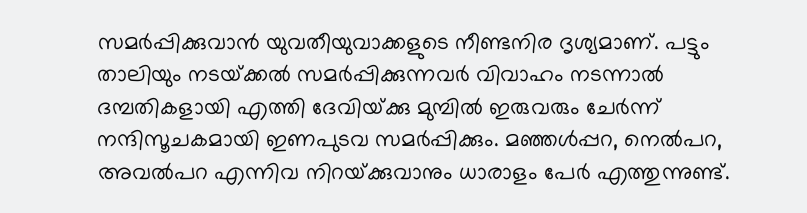സമര്‍പ്പിക്കുവാന്‍ യുവതീയുവാക്കളുടെ നീണ്ടനിര ദൃശ്യമാണ്‌. പട്ടും താലിയും നടയ്‌ക്കല്‍ സമര്‍പ്പിക്കുന്നവര്‍ വിവാഹം നടന്നാല്‍ ദമ്പതികളായി എത്തി ദേവിയ്‌ക്കു മുമ്പില്‍ ഇരുവരും ചേര്‍ന്ന്‌ നന്ദിസൂചകമായി ഇണപുടവ സമര്‍പ്പിക്കും. മഞ്ഞള്‍പ്പറ, നെല്‍പറ, അവല്‍പറ എന്നിവ നിറയ്‌ക്കുവാനും ധാരാളം പേര്‍ എത്തുന്നുണ്ട്‌.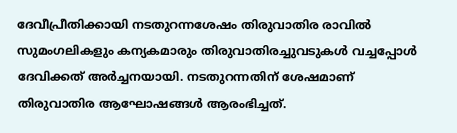ദേവീപ്രീതിക്കായി നടതുറന്നശേഷം തിരുവാതിര രാവില്‍ സുമംഗലികളും കന്യകമാരും തിരുവാതിരച്ചുവടുകള്‍ വച്ചപ്പോള്‍ ദേവിക്കത്‌ അര്‍ച്ചനയായി. നടതുറന്നതിന്‌ ശേഷമാണ്‌ തിരുവാതിര ആഘോഷങ്ങള്‍ ആരംഭിച്ചത്‌.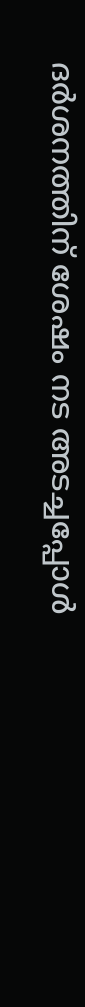ദര്‍ശനത്തിന്‌ ശേഷം നട അടച്ചപ്പോള്‍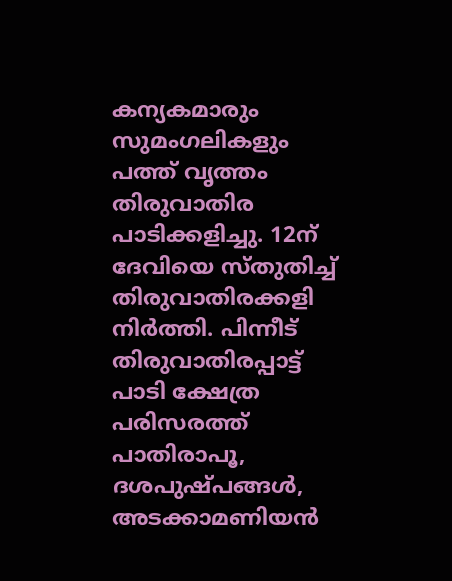കന്യകമാരും സുമംഗലികളും പത്ത്‌ വൃത്തം തിരുവാതിര പാടിക്കളിച്ചു. 12ന്‌ ദേവിയെ സ്തുതിച്ച്‌ തിരുവാതിരക്കളി നിര്‍ത്തി. പിന്നീട്‌ തിരുവാതിരപ്പാട്ട്‌ പാടി ക്ഷേത്ര പരിസരത്ത്‌ പാതിരാപൂ, ദശപുഷ്പങ്ങള്‍, അടക്കാമണിയന്‍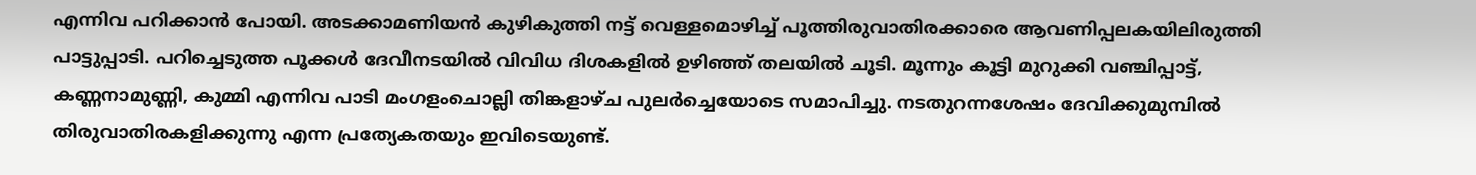എന്നിവ പറിക്കാന്‍ പോയി. അടക്കാമണിയന്‍ കുഴികുത്തി നട്ട്‌ വെള്ളമൊഴിച്ച്‌ പൂത്തിരുവാതിരക്കാരെ ആവണിപ്പലകയിലിരുത്തി പാട്ടുപ്പാടി. പറിച്ചെടുത്ത പൂക്കള്‍ ദേവീനടയില്‍ വിവിധ ദിശകളില്‍ ഉഴിഞ്ഞ്‌ തലയില്‍ ചൂടി. മൂന്നും കൂട്ടി മുറുക്കി വഞ്ചിപ്പാട്ട്‌, കണ്ണനാമുണ്ണി, കുമ്മി എന്നിവ പാടി മംഗളംചൊല്ലി തിങ്കളാഴ്ച പുലര്‍ച്ചെയോടെ സമാപിച്ചു. നടതുറന്നശേഷം ദേവിക്കുമുമ്പില്‍ തിരുവാതിരകളിക്കുന്നു എന്ന പ്രത്യേകതയും ഇവിടെയുണ്ട്‌.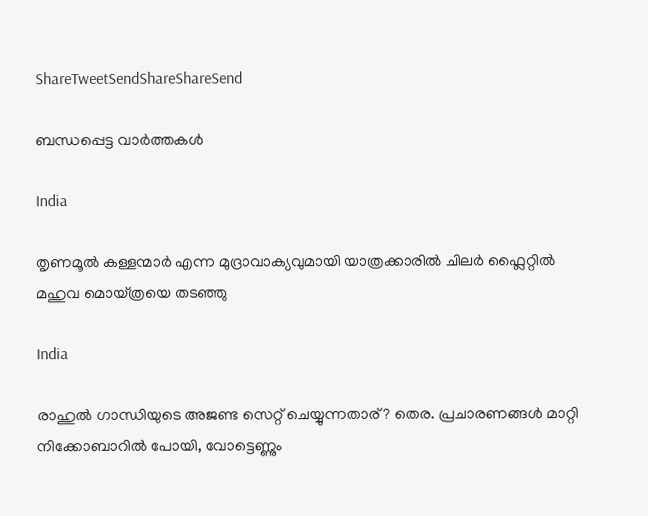ShareTweetSendShareShareSend

ബന്ധപ്പെട്ട വാര്‍ത്തകള്‍

India

തൃണമൂല്‍ കള്ളന്മാര്‍ എന്ന മുദ്രാവാക്യവുമായി യാത്രക്കാരില്‍ ചിലര്‍ ഫ്ലൈറ്റില്‍ മഹുവ മൊയ്ത്രയെ തടഞ്ഞു

India

രാഹുല്‍ ഗാന്ധിയുടെ അജണ്ട സെറ്റ് ചെയ്യുന്നതാര്? തെര. പ്രചാരണങ്ങള്‍ മാറ്റി നിക്കോബാറില്‍ പോയി, വോട്ടെണ്ണും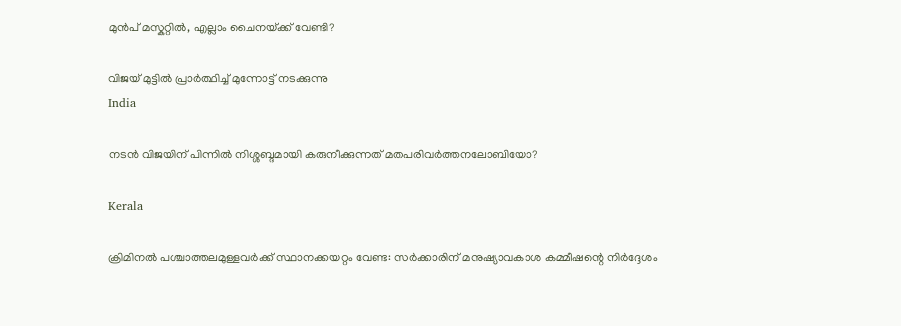മുന്‍പ് മസ്കറ്റില്‍, എല്ലാം ചൈനയ്‌ക്ക് വേണ്ടി?

വിജയ് മുട്ടില്‍ പ്രാര്‍ത്ഥിച്ച് മുന്നോട്ട് നടക്കുന്നു
India

നടന്‍ വിജയിന് പിന്നില്‍ നിശ്ശബ്ദമായി കരുനീക്കുന്നത് മതപരിവര്‍ത്തനലോബിയോ?

Kerala

ക്രിമിനല്‍ പശ്ചാത്തലമുള്ളവര്‍ക്ക് സ്ഥാനക്കയറ്റം വേണ്ട: സര്‍ക്കാരിന് മനുഷ്യാവകാശ കമ്മീഷന്റെ നിര്‍ദ്ദേശം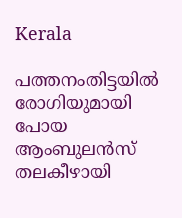Kerala

പത്തനംതിട്ടയില്‍ രോഗിയുമായി പോയ ആംബുലന്‍സ് തലകീഴായി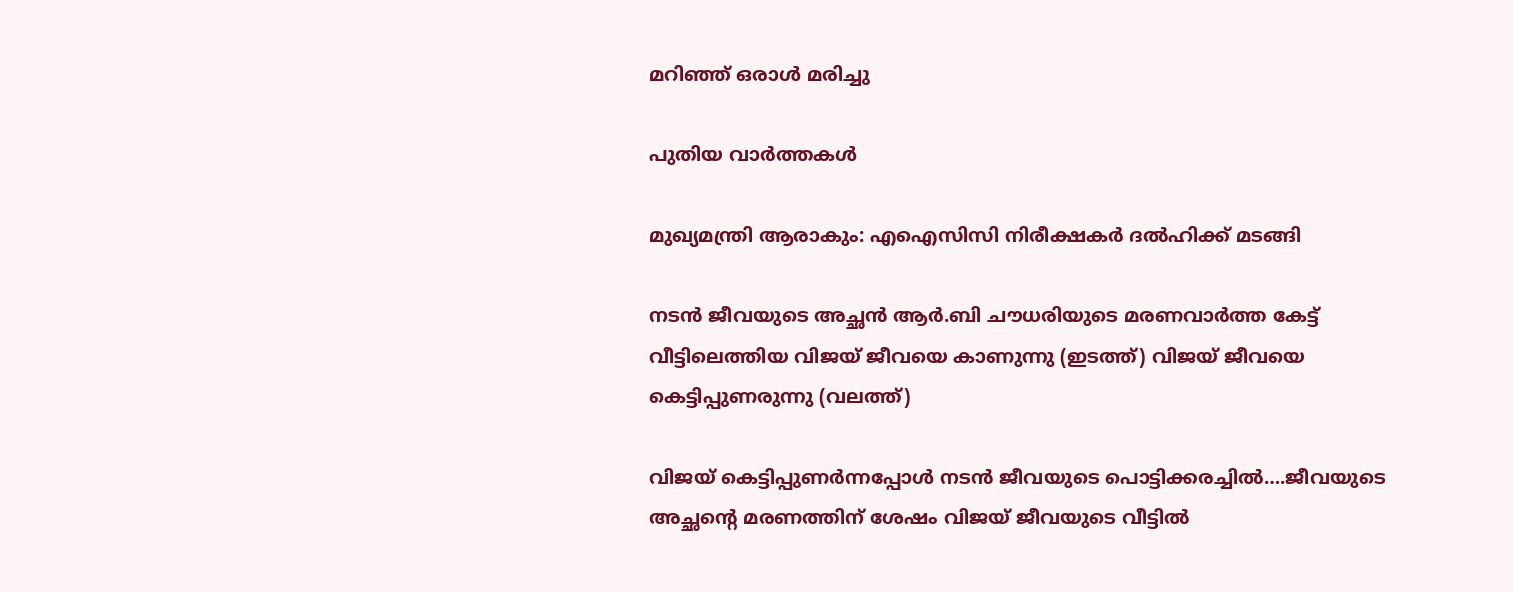മറിഞ്ഞ് ഒരാള്‍ മരിച്ചു

പുതിയ വാര്‍ത്തകള്‍

മുഖ്യമന്ത്രി ആരാകും: എഐസിസി നിരീക്ഷകര്‍ ദല്‍ഹിക്ക് മടങ്ങി

നടന്‍ ജീവയുടെ അച്ഛന്‍ ആര്‍.ബി ചൗധരിയുടെ മരണവാര്‍ത്ത കേട്ട് വീട്ടിലെത്തിയ വിജയ് ജീവയെ കാണുന്നു (ഇടത്ത്) വിജയ് ജീവയെ കെട്ടിപ്പുണരുന്നു (വലത്ത്)

വിജയ് കെട്ടിപ്പുണര്‍ന്നപ്പോള്‍ നടന്‍ ജീവയുടെ പൊട്ടിക്കരച്ചില്‍….ജീവയുടെ അച്ഛന്റെ മരണത്തിന് ശേഷം വിജയ് ജീവയുടെ വീട്ടില്‍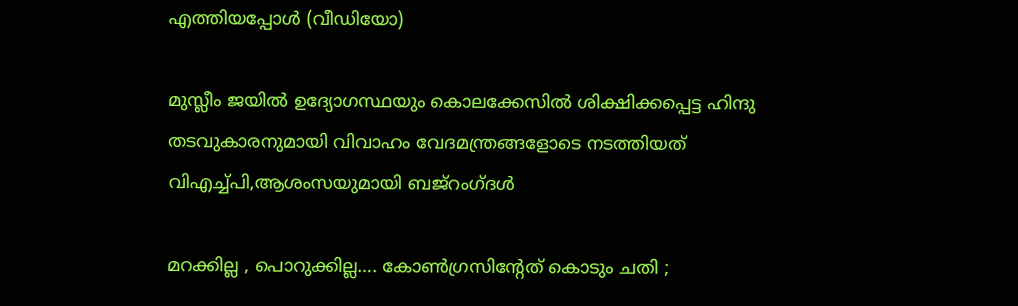എത്തിയപ്പോള്‍ (വീഡിയോ)

മുസ്ലീം ജയില്‍ ഉദ്യോഗസ്ഥയും കൊലക്കേസില്‍ ശിക്ഷിക്കപ്പെട്ട ഹിന്ദു തടവുകാരനുമായി വിവാഹം വേദമന്ത്രങ്ങളോടെ നടത്തിയത് വിഎച്ച്പി,ആശംസയുമായി ബജ്‌റംഗ്ദള്‍

മറക്കില്ല , പൊറുക്കില്ല…. കോൺഗ്രസിൻ്റേത് കൊടും ചതി ;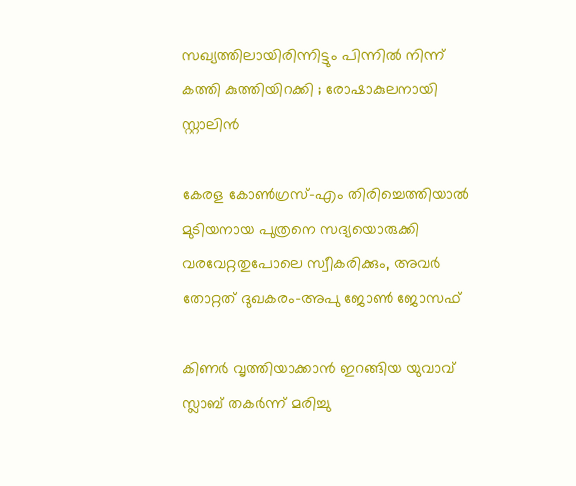സഖ്യത്തിലായിരിന്നിട്ടും പിന്നിൽ നിന്ന് കത്തി കുത്തിയിറക്കി ; രോഷാകുലനായി സ്റ്റാലിൻ

കേരള കോണ്‍ഗ്രസ്-എം തിരിച്ചെത്തിയാല്‍ മുടിയനായ പുത്രനെ സദ്യയൊരുക്കി വരവേറ്റതുപോലെ സ്വീകരിക്കും, അവര്‍ തോറ്റത് ദുഖകരം-അപു ജോണ്‍ ജോസഫ്

കിണര്‍ വൃത്തിയാക്കാന്‍ ഇറങ്ങിയ യുവാവ് സ്ലാബ് തകര്‍ന്ന് മരിച്ചു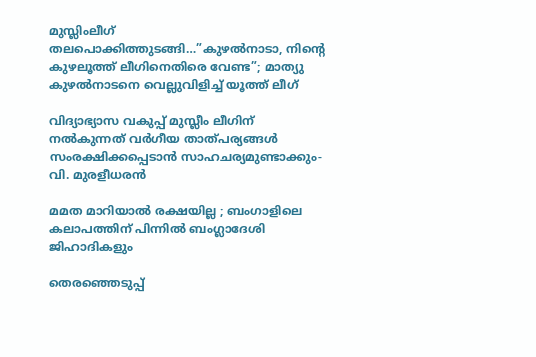മുസ്ലിംലീഗ് തലപൊക്കിത്തുടങ്ങി…”കുഴൽനാടാ, നിന്റെ കുഴലൂത്ത് ലീഗിനെതിരെ വേണ്ട”; മാത്യു കുഴൽനാടനെ വെല്ലുവിളിച്ച് യൂത്ത് ലീഗ്

വിദ്യാഭ്യാസ വകുപ്പ് മുസ്ലീം ലീഗിന് നല്‍കുന്നത് വര്‍ഗീയ താത്പര്യങ്ങള്‍ സംരക്ഷിക്കപ്പെടാന്‍ സാഹചര്യമുണ്ടാക്കും- വി. മുരളീധരന്‍

മമത മാറിയാൽ രക്ഷയില്ല ; ബംഗാളിലെ കലാപത്തിന് പിന്നിൽ ബംഗ്ലാദേശി ജിഹാദികളും

തെരഞ്ഞെടുപ്പ്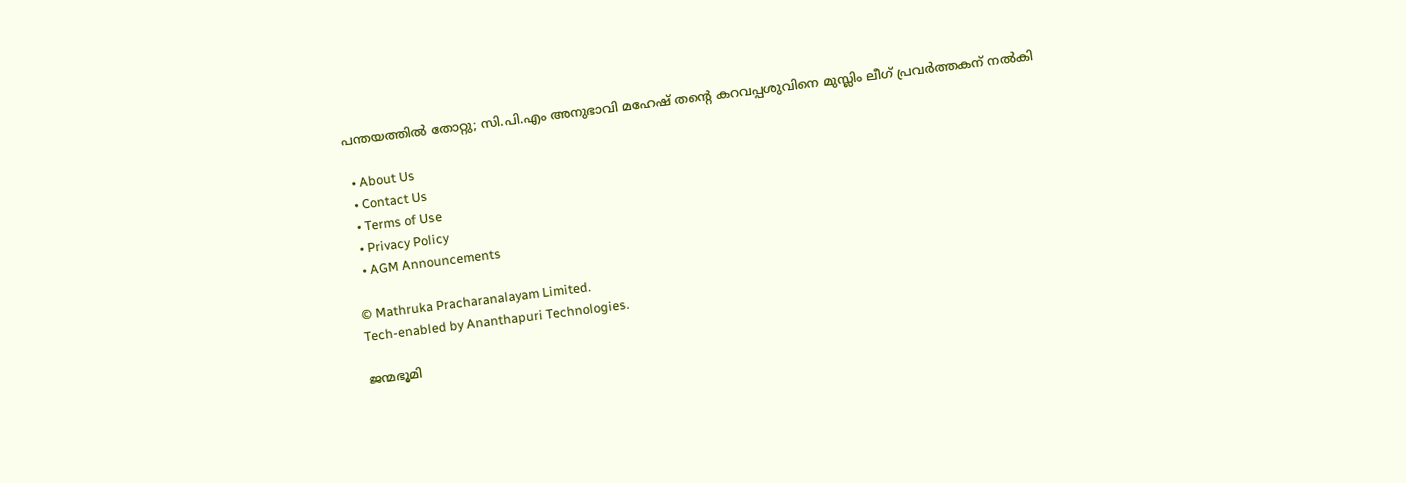പന്തയത്തില്‍ തോറ്റു; സി.പി.എം അനുഭാവി മഹേഷ് തന്റെ കറവപ്പശുവിനെ മുസ്ലിം ലീഗ് പ്രവര്‍ത്തകന് നല്‍കി

  • About Us
  • Contact Us
  • Terms of Use
  • Privacy Policy
  • AGM Announcements

© Mathruka Pracharanalayam Limited.
Tech-enabled by Ananthapuri Technologies.

ജന്മഭൂമി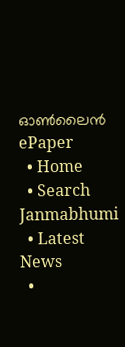ഓണ്‍ലൈന്‍
ePaper
  • Home
  • Search Janmabhumi
  • Latest News
  •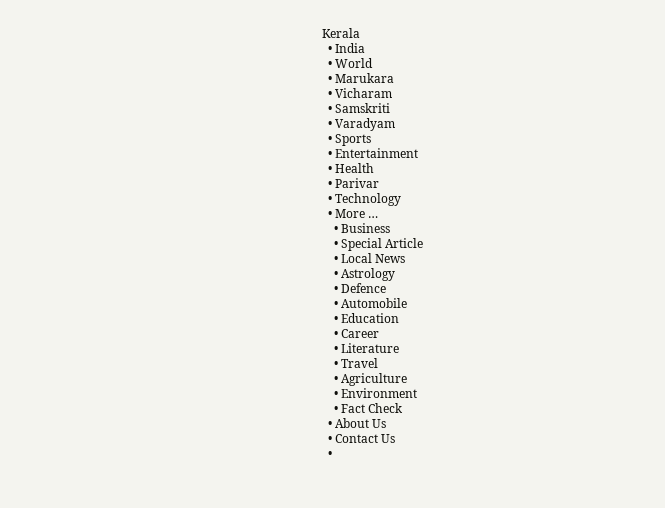Kerala
  • India
  • World
  • Marukara
  • Vicharam
  • Samskriti
  • Varadyam
  • Sports
  • Entertainment
  • Health
  • Parivar
  • Technology
  • More …
    • Business
    • Special Article
    • Local News
    • Astrology
    • Defence
    • Automobile
    • Education
    • Career
    • Literature
    • Travel
    • Agriculture
    • Environment
    • Fact Check
  • About Us
  • Contact Us
  •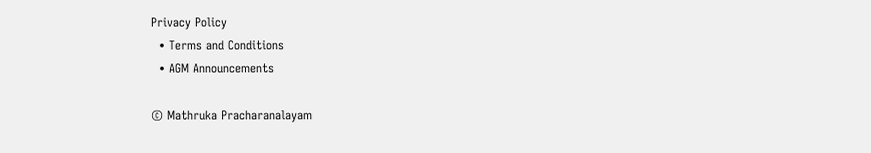Privacy Policy
  • Terms and Conditions
  • AGM Announcements

© Mathruka Pracharanalayam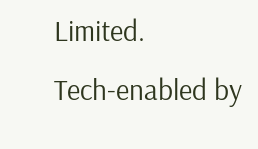Limited.
Tech-enabled by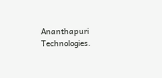Ananthapuri Technologies.